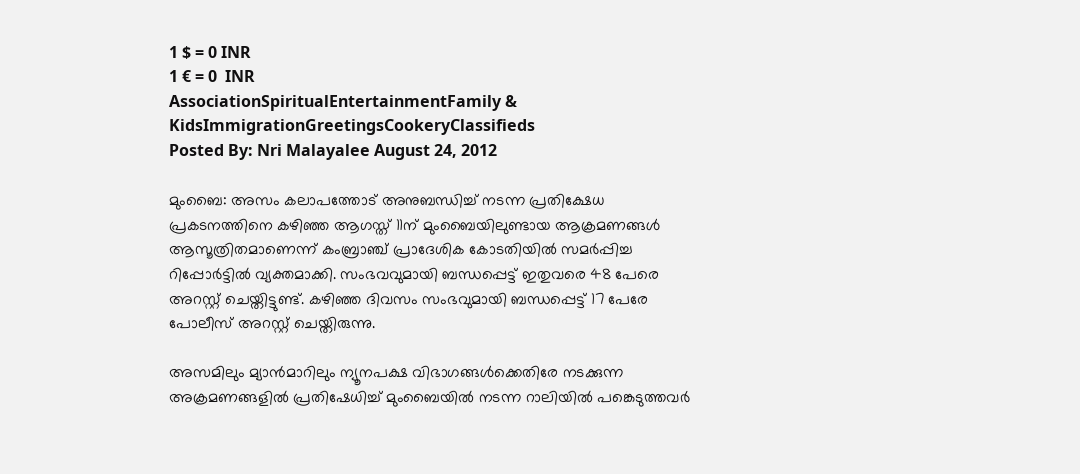1 $ = 0 INR
1 € = 0  INR
AssociationSpiritualEntertainmentFamily & KidsImmigrationGreetingsCookeryClassifieds
Posted By: Nri Malayalee August 24, 2012

മുംബൈ: അസം കലാപത്തോട് അനുബന്ധിച്ച് നടന്ന പ്രതിക്ഷേധ പ്രകടനത്തിനെ കഴിഞ്ഞ ആഗസ്ത് 11ന് മുംബൈയിലുണ്ടായ ആക്രമണങ്ങള്‍ ആസൂത്രിതമാണെന്ന് കംബ്രാഞ്ച് പ്രാദേശിക കോടതിയില്‍ സമര്‍പ്പിച്ച റിപ്പോര്‍ട്ടില്‍ വ്യക്തമാക്കി. സംഭവവുമായി ബന്ധപ്പെട്ട് ഇതുവരെ 48 പേരെ അറസ്റ്റ് ചെയ്തിട്ടുണ്ട്. കഴിഞ്ഞ ദിവസം സംഭവുമായി ബന്ധപ്പെട്ട് 17 പേരേ പോലീസ് അറസ്റ്റ് ചെയ്തിരുന്നു.

അസമിലും മ്യാന്‍മാറിലും ന്യൂനപക്ഷ വിഭാഗങ്ങള്‍ക്കെതിരേ നടക്കുന്ന അക്രമണങ്ങളില്‍ പ്രതിഷേധിച്ച് മുംബൈയില്‍ നടന്ന റാലിയില്‍ പങ്കെടുത്തവര്‍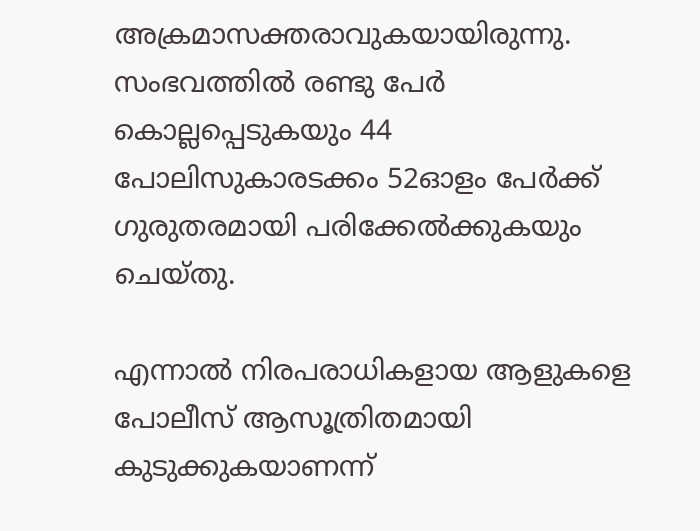അക്രമാസക്തരാവുകയായിരുന്നു. സംഭവത്തില്‍ രണ്ടു പേര്‍ കൊല്ലപ്പെടുകയും 44 പോലിസുകാരടക്കം 52ഓളം പേര്‍ക്ക് ഗുരുതരമായി പരിക്കേല്‍ക്കുകയും ചെയ്തു.

എന്നാല്‍ നിരപരാധികളായ ആളുകളെ പോലീസ് ആസൂത്രിതമായി കുടുക്കുകയാണന്ന്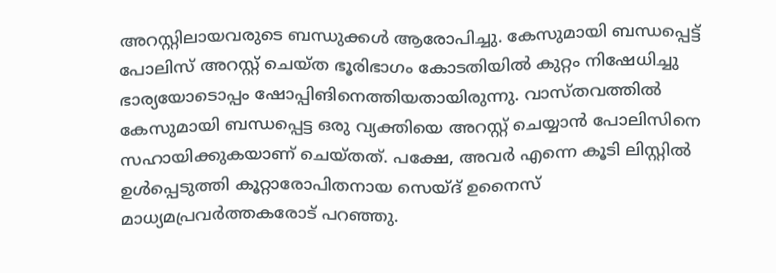അറസ്റ്റിലായവരുടെ ബന്ധുക്കള്‍ ആരോപിച്ചു. കേസുമായി ബന്ധപ്പെട്ട് പോലിസ് അറസ്റ്റ് ചെയ്ത ഭൂരിഭാഗം കോടതിയില്‍ കുറ്റം നിഷേധിച്ചു ഭാര്യയോടൊപ്പം ഷോപ്പിങിനെത്തിയതായിരുന്നു. വാസ്തവത്തില്‍ കേസുമായി ബന്ധപ്പെട്ട ഒരു വ്യക്തിയെ അറസ്റ്റ് ചെയ്യാന്‍ പോലിസിനെ സഹായിക്കുകയാണ് ചെയ്തത്. പക്ഷേ, അവര്‍ എന്നെ കൂടി ലിസ്റ്റില്‍ ഉള്‍പ്പെടുത്തി കൂറ്റാരോപിതനായ സെയ്ദ് ഉനൈസ് മാധ്യമപ്രവര്‍ത്തകരോട് പറഞ്ഞു.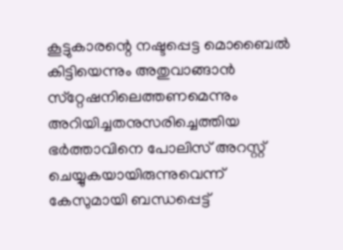കൂട്ടുകാരന്റെ നഷ്ടപ്പെട്ട മൊബൈല്‍ കിട്ടിയെന്നും അതുവാങ്ങാന്‍ സ്‌റ്റേഷനിലെത്തണമെന്നും അറിയിച്ചതനുസരിച്ചെത്തിയ ഭര്‍ത്താവിനെ പോലിസ് അറസ്റ്റ് ചെയ്യുകയായിരുന്നുവെന്ന് കേസുമായി ബന്ധപ്പെട്ട്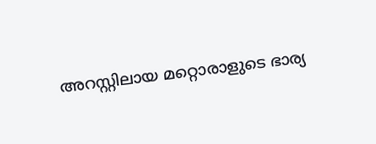അറസ്റ്റിലായ മറ്റൊരാളുടെ ഭാര്യ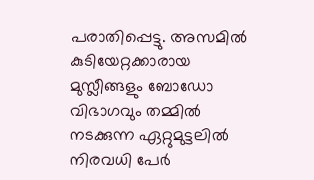പരാതിപ്പെട്ടു. അസമില്‍ കുടിയേറ്റക്കാരായ മുസ്ലീങ്ങളും ബോഡോ വിഭാഗവും തമ്മില്‍ നടക്കുന്ന ഏറ്റുമുട്ടലില്‍ നിരവധി പേര്‍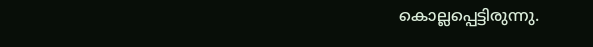കൊല്ലപ്പെട്ടിരുന്നു.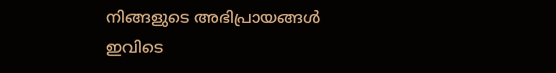നിങ്ങളുടെ അഭിപ്രായങ്ങള്‍ ഇവിടെ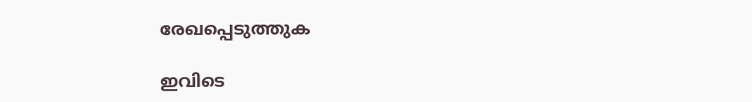രേഖപ്പെടുത്തുക

ഇവിടെ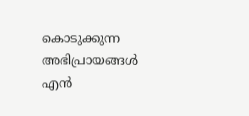കൊടുക്കുന്ന അഭിപ്രായങ്ങള്‍ എന്‍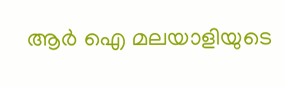ആര്‍ ഐ മലയാളിയുടെ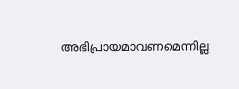അഭിപ്രായമാവണമെന്നില്ല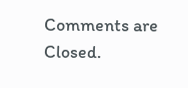Comments are Closed.